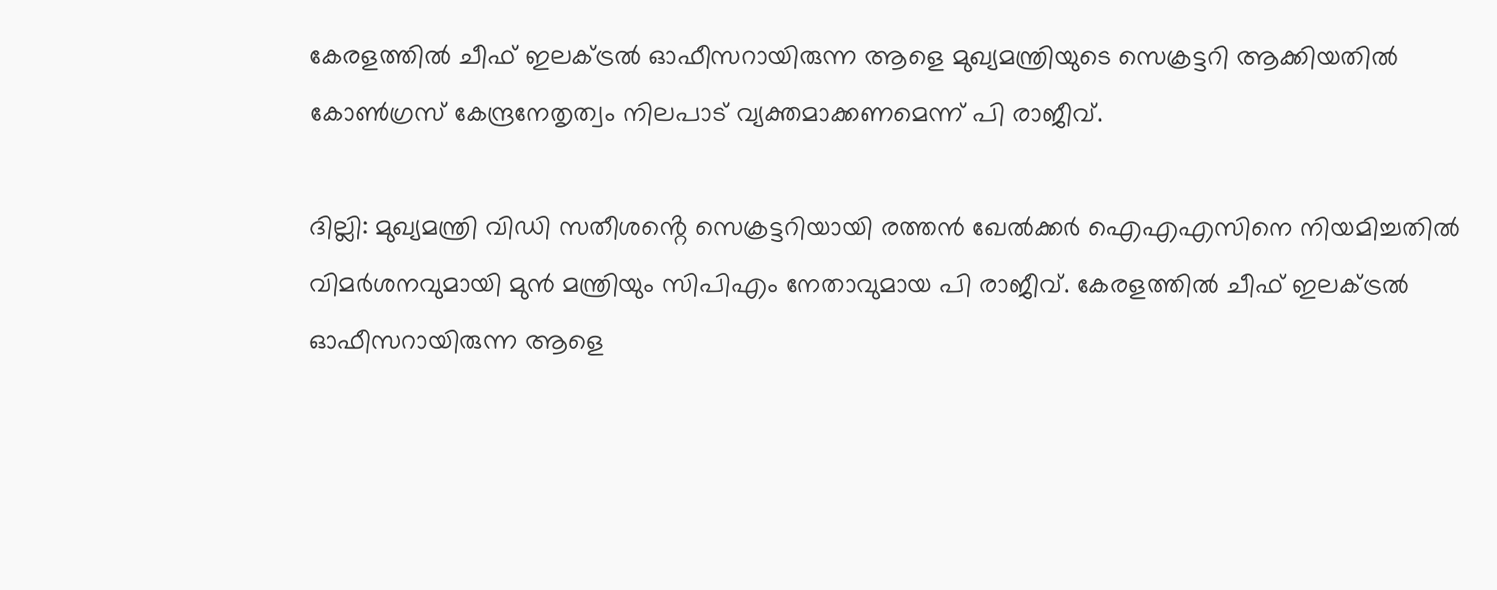കേരളത്തിൽ ചീഫ് ഇലക്ട്രൽ ഓഫീസറായിരുന്ന ആളെ മുഖ്യമന്ത്രിയുടെ സെക്രട്ടറി ആക്കിയതിൽ കോൺഗ്രസ് കേന്ദ്രനേതൃത്വം നിലപാട് വ്യക്തമാക്കണമെന്ന് പി രാജീവ്.

ദില്ലി: മുഖ്യമന്ത്രി വിഡി സതീശൻ്റെ സെക്രട്ടറിയായി രത്തൻ ഖേൽക്കർ ഐഎഎസിനെ നിയമിച്ചതിൽ വിമർശനവുമായി മുൻ മന്ത്രിയും സിപിഎം നേതാവുമായ പി രാജീവ്. കേരളത്തിൽ ചീഫ് ഇലക്ട്രൽ ഓഫീസറായിരുന്ന ആളെ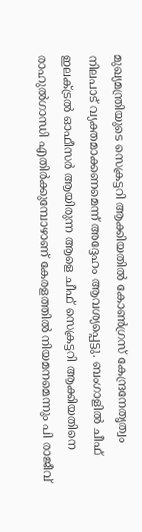മുഖ്യമന്ത്രിയുടെ സെക്രട്ടറി ആക്കിയതിൽ കോൺഗ്രസ് കേന്ദ്രനേതൃത്വം നിലപാട് വ്യക്തമാക്കണമെന്ന് അദ്ദേഹം ആവശ്യപ്പെട്ടു. ബംഗാളിൽ ചീഫ് ഇലക്ട്രൽ ഓഫീസർ ആയിരുന്ന ആളെ ചീഫ് സെക്രട്ടറി ആക്കിയതിനെ രാഹുൽഗാന്ധി എതിർക്കുമ്പോഴാണ് കേരളത്തിൽ നിയമനമെന്നും പി രാജീവ്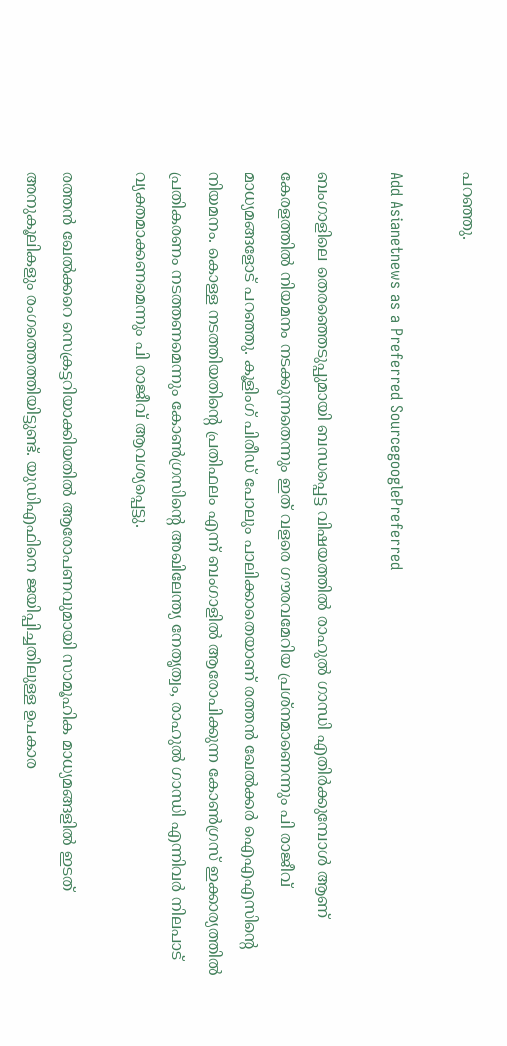പറഞ്ഞു.

Add Asianetnews as a Preferred SourcegooglePreferred

ബംഗാളിലെ തെരഞ്ഞെടുപ്പുമായി ബന്ധപ്പെട്ട വിഷയത്തിൽ രാഹുൽ ഗാന്ധി എതിർക്കുമ്പോൾ ആണ് കേരളത്തിൽ നിയമനം നടക്കുന്നതെന്നും ഇത് വളരെ ഗൗരവമേറിയ പ്രശ്നമാണെന്നും പി രാജീവ് മാധ്യമങ്ങളോട് പറഞ്ഞു. കൂളിംഗ് പിരീഡ് പോലും പാലിക്കാതെയാണ് രത്തൻ ഖേൽക്കർ ഐഎഎസിൻ്റെ നിയമനം. കൊള്ള നടത്തിയതിന്റെ പ്രതിഫലം എന്ന് ബംഗാളിൽ ആരോപിക്കുന്ന കോൺഗ്രസ് ഇക്കാര്യത്തിൽ പ്രതികരണം നടത്തണമെന്നും കോൺഗ്രസിന്റെ അഖിലേന്ത്യ നേതൃത്വം, രാഹുൽ ഗാന്ധി എന്നിവർ നിലപാട് വ്യക്തമാക്കണമെന്നും പി രാജീവ് ആവശ്യപ്പെട്ടു.

രത്തൻ ഖേൽക്കറെ സെക്രട്ടറിയാക്കിയതിൽ ആരോപണവുമായി സാമൂഹിക മാധ്യമങ്ങളിൽ ഇടത് അനുകൂലികളും രംഗത്തെത്തിയിട്ടുണ്ട്. യുഡിഎഫിനെ ജയിപ്പിച്ചതിലുള്ള ഉപകാര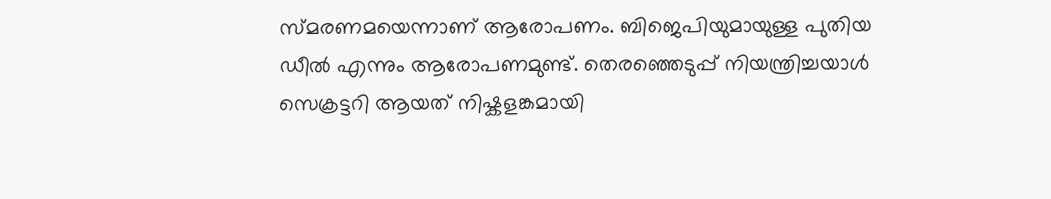സ്മരണമയെന്നാണ് ആരോപണം. ബിജെപിയുമായുള്ള പുതിയ ഡീൽ എന്നും ആരോപണമുണ്ട്. തെരഞ്ഞെടുപ്പ് നിയന്ത്രിച്ചയാള്‍ സെക്രട്ടറി ആയത് നിഷ്കളങ്കമായി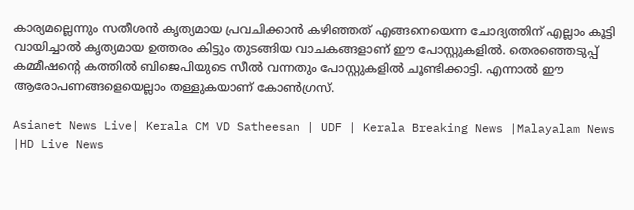കാര്യമല്ലെന്നും സതീശൻ കൃത്യമായ പ്രവചിക്കാൻ കഴിഞ്ഞത് എങ്ങനെയെന്ന ചോദ്യത്തിന് എല്ലാം കൂട്ടി വായിച്ചാൽ കൃത്യമായ ഉത്തരം കിട്ടും തുടങ്ങിയ വാചകങ്ങളാണ് ഈ പോസ്റ്റുകളിൽ. തെരഞ്ഞെടുപ്പ് കമ്മീഷന്‍റെ കത്തില്‍ ബിജെപിയുടെ സീല്‍ വന്നതും പോസ്റ്റുകളില്‍ ചൂണ്ടിക്കാട്ടി. എന്നാൽ ഈ ആരോപണങ്ങളെയെല്ലാം തള്ളുകയാണ് കോണ്‍ഗ്രസ്.

Asianet News Live| Kerala CM VD Satheesan | UDF | Kerala Breaking News |Malayalam News |HD Live News